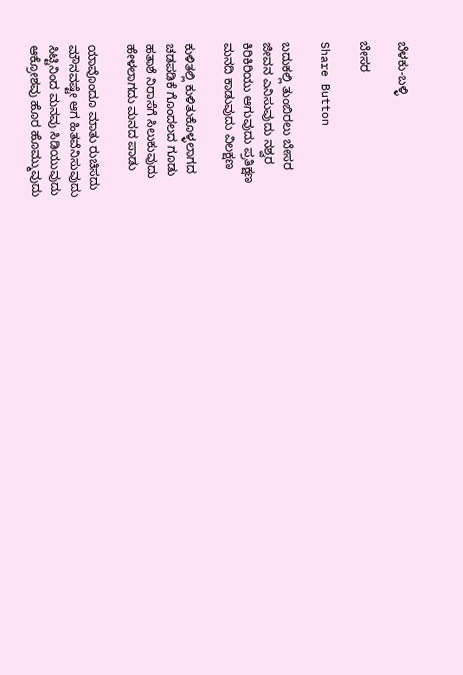ಬೆಳಕು-ಬಳ್ಳಿ

ಬೇಸರ

Share Button

ಬದುಕಲ್ಲಿ ತುಂಬಿರಲು ಬೇಸರ
ಜೀವನ ಎನಿಸುವುದು ನಶ್ವರ
ಕಿರಿಕಿರಿಯು ಆಗುವುದು ಪ್ರತಿಕ್ಷಣ
ಮನದಿ ಕಾಡುವುದು ವಿಲಕ್ಷಣ

ಕುಳಿತಲ್ಲಿ ಕುಳಿತುಕೊಳ್ಳಲಾಗದ
ಚಡಪಡಿಕೆ ಗೊಂದಲದ ಗೂಡು
ಹತಾಶೆ ನಿರಾಸೆಗೆ ಸಿಲುಕುವುದು
ಹೇಳಲಾಗದು ಮನದ ಪಾಡು

ಯಾವೊಂದೂ ಮಾತು ರುಚಿಸದು
ಮೌನವಷ್ಟೇ ಆಗ ಹಿತವೆನಿಸುವುದು
ಸಿಟ್ಟಿನಿಂದ ಮನವು ಸಿಡಿಯುವುದು
ಆಕ್ರೋಶವು ಹೊರ ಹೊಮ್ಮುವುದು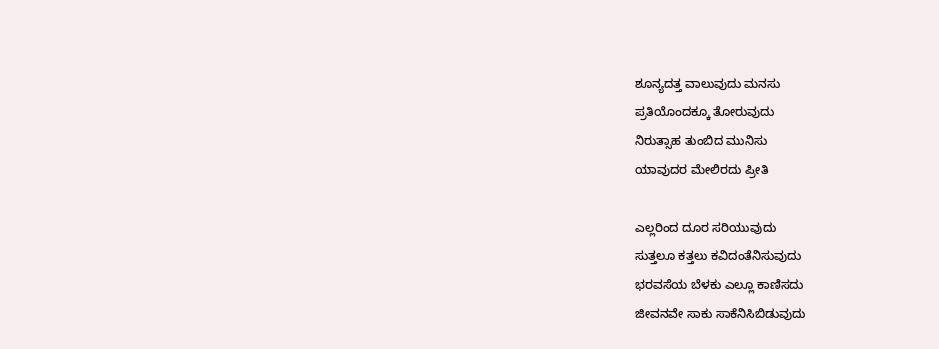ಶೂನ್ಯದತ್ತ ವಾಲುವುದು ಮನಸು
ಪ್ರತಿಯೊಂದಕ್ಕೂ ತೋರುವುದು
ನಿರುತ್ಸಾಹ ತುಂಬಿದ ಮುನಿಸು
ಯಾವುದರ ಮೇಲಿರದು ಪ್ರೀತಿ

ಎಲ್ಲರಿಂದ ದೂರ ಸರಿಯುವುದು
ಸುತ್ತಲೂ ಕತ್ತಲು ಕವಿದಂತೆನಿಸುವುದು
ಭರವಸೆಯ ಬೆಳಕು ಎಲ್ಲೂ ಕಾಣಿಸದು
ಜೀವನವೇ ಸಾಕು ಸಾಕೆನಿಸಿಬಿಡುವುದು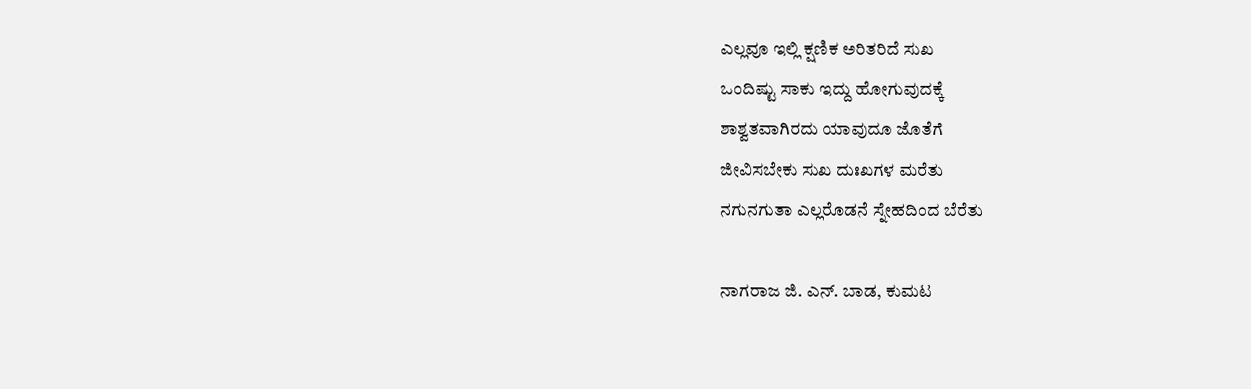ಎಲ್ಲವೂ ಇಲ್ಲಿ ಕ್ಷಣಿಕ ಅರಿತರಿದೆ ಸುಖ
ಒಂದಿಷ್ಟು ಸಾಕು ಇದ್ದು ಹೋಗುವುದಕ್ಕೆ
ಶಾಶ್ವತವಾಗಿರದು ಯಾವುದೂ ಜೊತೆಗೆ
ಜೀವಿಸಬೇಕು ಸುಖ ದುಃಖಗಳ ಮರೆತು
ನಗುನಗುತಾ ಎಲ್ಲರೊಡನೆ ಸ್ನೇಹದಿಂದ ಬೆರೆತು

ನಾಗರಾಜ ಜಿ. ಎನ್. ಬಾಡ, ಕುಮಟ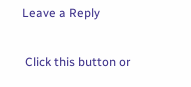Leave a Reply

 Click this button or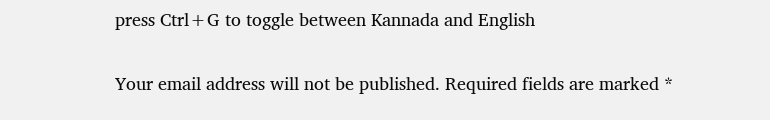press Ctrl+G to toggle between Kannada and English

Your email address will not be published. Required fields are marked *